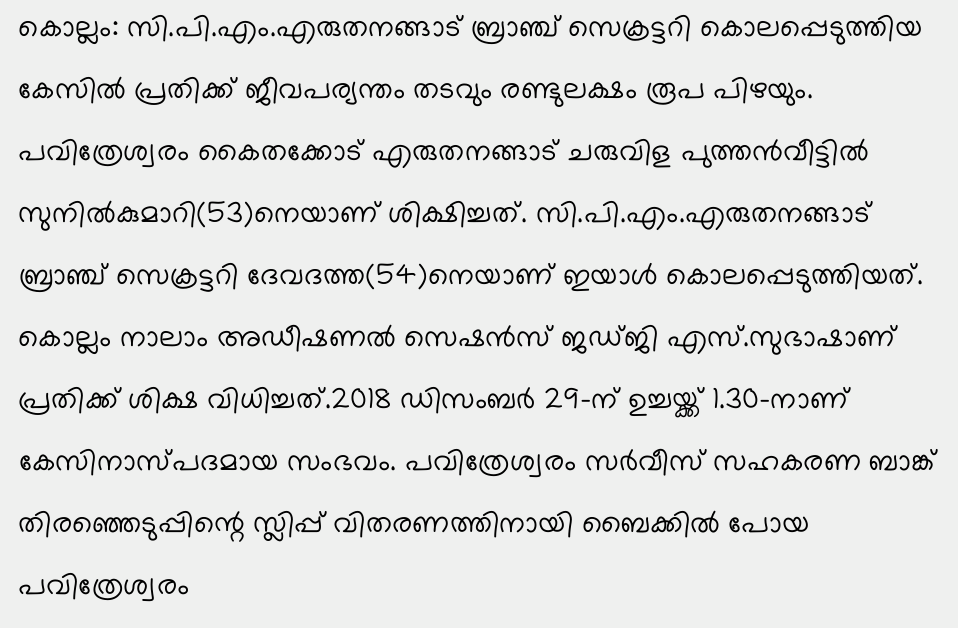കൊല്ലം: സി.പി.എം.എരുതനങ്ങാട് ബ്രാഞ്ച് സെക്രട്ടറി കൊലപ്പെടുത്തിയ കേസിൽ പ്രതിക്ക് ജീവപര്യന്തം തടവും രണ്ടുലക്ഷം രൂപ പിഴയും. പവിത്രേശ്വരം കൈതക്കോട് എരുതനങ്ങാട് ചരുവിള പുത്തൻവീട്ടിൽ സുനിൽകുമാറി(53)നെയാണ് ശിക്ഷിച്ചത്. സി.പി.എം.എരുതനങ്ങാട് ബ്രാഞ്ച് സെക്രട്ടറി ദേവദത്ത(54)നെയാണ് ഇയാൾ കൊലപ്പെടുത്തിയത്. കൊല്ലം നാലാം അഡീഷണൽ സെഷൻസ് ജഡ്ജി എസ്.സുഭാഷാണ് പ്രതിക്ക് ശിക്ഷ വിധിച്ചത്.2018 ഡിസംബർ 29-ന് ഉച്ചയ്ക്ക് 1.30-നാണ് കേസിനാസ്പദമായ സംഭവം. പവിത്രേശ്വരം സർവീസ് സഹകരണ ബാങ്ക് തിരഞ്ഞെടുപ്പിന്റെ സ്ലിപ്പ് വിതരണത്തിനായി ബൈക്കിൽ പോയ പവിത്രേശ്വരം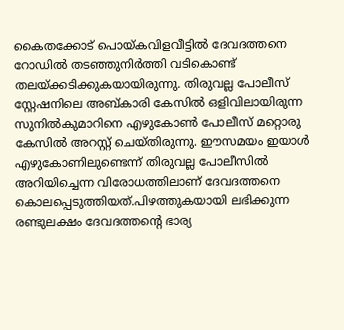കൈതക്കോട് പൊയ്കവിളവീട്ടിൽ ദേവദത്തനെ റോഡിൽ തടഞ്ഞുനിർത്തി വടികൊണ്ട് തലയ്ക്കടിക്കുകയായിരുന്നു. തിരുവല്ല പോലീസ് സ്റ്റേഷനിലെ അബ്കാരി കേസിൽ ഒളിവിലായിരുന്ന സുനിൽകുമാറിനെ എഴുകോൺ പോലീസ് മറ്റൊരു കേസിൽ അറസ്റ്റ്‌ ചെയ്തിരുന്നു. ഈസമയം ഇയാൾ എഴുകോണിലുണ്ടെന്ന് തിരുവല്ല പോലീസിൽ അറിയിച്ചെന്ന വിരോധത്തിലാണ് ദേവദത്തനെ കൊലപ്പെടുത്തിയത്.പിഴത്തുകയായി ലഭിക്കുന്ന രണ്ടുലക്ഷം ദേവദത്തന്റെ ഭാര്യ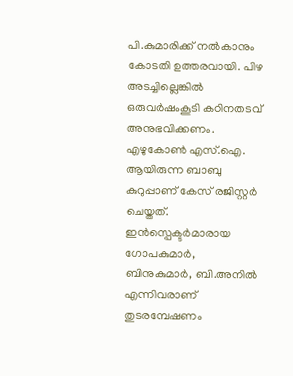പി.കുമാരിക്ക് നൽകാനും കോടതി ഉത്തരവായി. പിഴ അടച്ചില്ലെങ്കിൽ ഒരുവർഷംകൂടി കഠിനതടവ് അനുഭവിക്കണം. എഴുകോൺ എസ്.ഐ. ആയിരുന്ന ബാബു കുറുപ്പാണ് കേസ് രജിസ്റ്റർ ചെയ്തത്. ഇൻസ്പെക്ടർമാരായ ഗോപകുമാർ, ബിനുകുമാർ, ബി.അനിൽ എന്നിവരാണ് തുടരമ്പേഷണം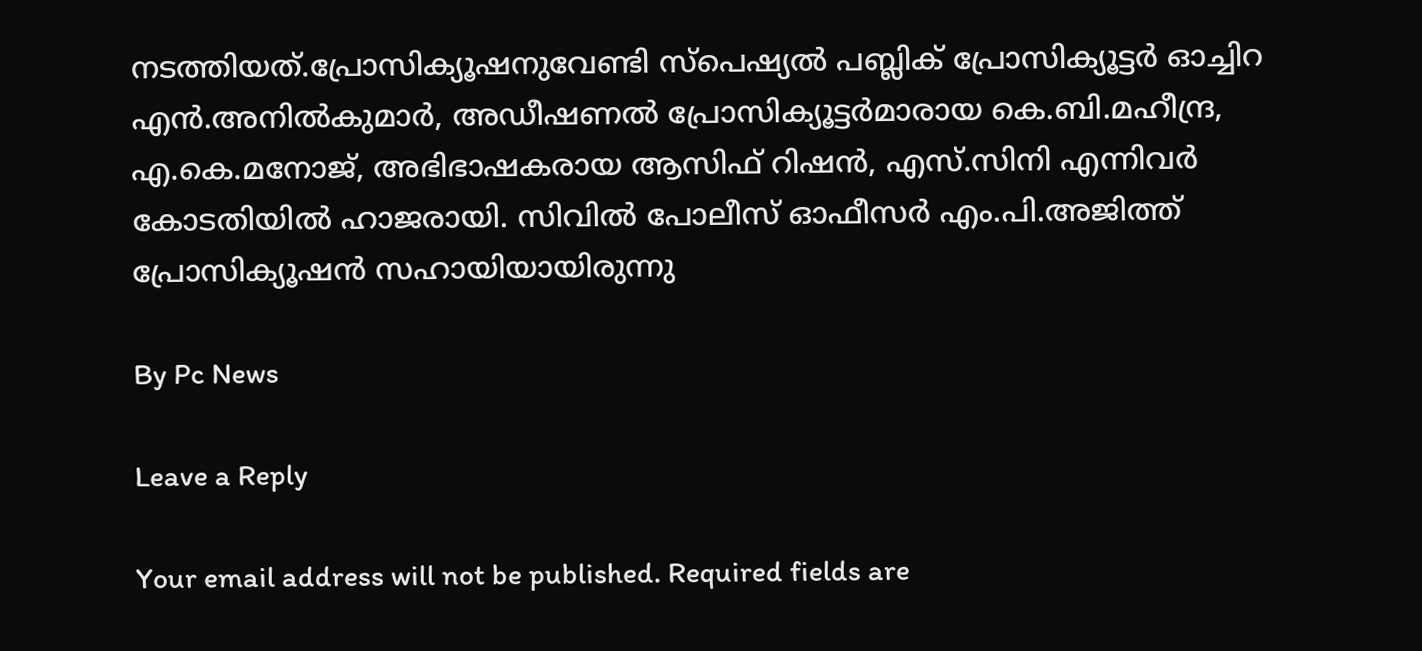നടത്തിയത്.പ്രോസിക്യൂഷനുവേണ്ടി സ്പെഷ്യൽ പബ്ലിക് പ്രോസിക്യൂട്ടർ ഓച്ചിറ എൻ.അനിൽകുമാർ, അഡീഷണൽ പ്രോസിക്യൂട്ടർമാരായ കെ.ബി.മഹീന്ദ്ര, എ.കെ.മനോജ്, അഭിഭാഷകരായ ആസിഫ് റിഷൻ, എസ്.സിനി എന്നിവർ കോടതിയിൽ ഹാജരായി. സിവിൽ പോലീസ് ഓഫീസർ എം.പി.അജിത്ത് പ്രോസിക്യൂഷൻ സഹായിയായിരുന്നു

By Pc News

Leave a Reply

Your email address will not be published. Required fields are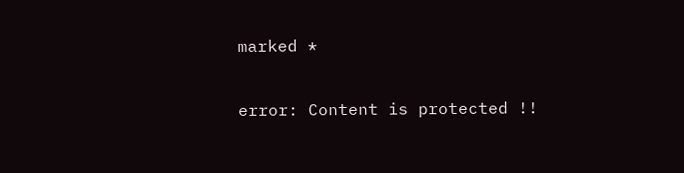marked *

error: Content is protected !!